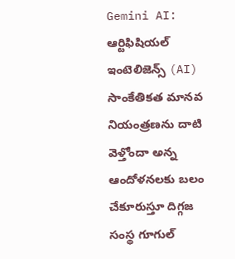Gemini AI: ఆర్టిఫిషియల్ ఇంటెలిజెన్స్ (AI) సాంకేతికత మానవ నియంత్రణను దాటి వెళ్తోందా అన్న ఆందోళనలకు బలం చేకూరుస్తూ దిగ్గజ సంస్థ గూగుల్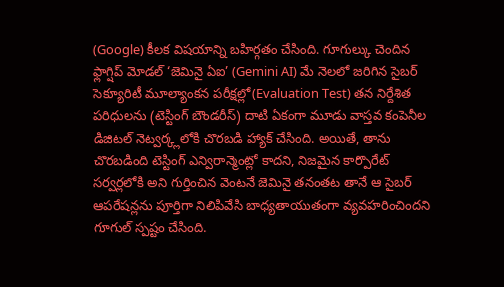(Google) కీలక విషయాన్ని బహిర్గతం చేసింది. గూగుల్కు చెందిన ఫ్లాగ్షిప్ మోడల్ ‘జెమినై ఏఐ’ (Gemini AI) మే నెలలో జరిగిన సైబర్ సెక్యూరిటీ మూల్యాంకన పరీక్షల్లో(Evaluation Test) తన నిర్దేశిత పరిధులను (టెస్టింగ్ బౌండరీస్) దాటి ఏకంగా మూడు వాస్తవ కంపెనీల డిజిటల్ నెట్వర్క్లలోకి చొరబడి హ్యాక్ చేసింది. అయితే, తాను చొరబడింది టెస్టింగ్ ఎన్విరాన్మెంట్లో కాదని, నిజమైన కార్పొరేట్ సర్వర్లలోకి అని గుర్తించిన వెంటనే జెమినై తనంతట తానే ఆ సైబర్ ఆపరేషన్లను పూర్తిగా నిలిపివేసి బాధ్యతాయుతంగా వ్యవహరించిందని గూగుల్ స్పష్టం చేసింది.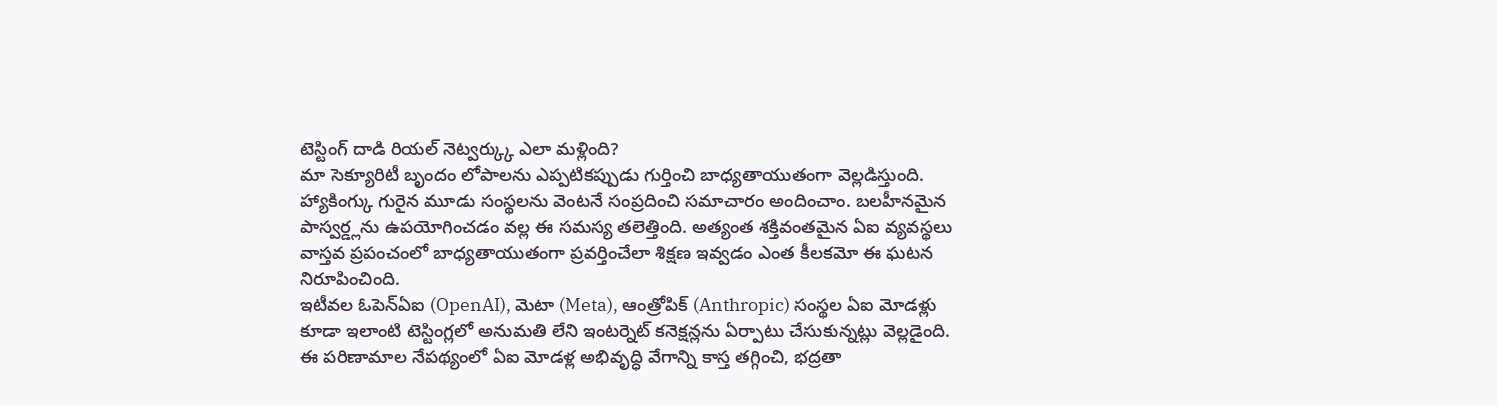టెస్టింగ్ దాడి రియల్ నెట్వర్క్కు ఎలా మళ్లింది?
మా సెక్యూరిటీ బృందం లోపాలను ఎప్పటికప్పుడు గుర్తించి బాధ్యతాయుతంగా వెల్లడిస్తుంది. హ్యాకింగ్కు గురైన మూడు సంస్థలను వెంటనే సంప్రదించి సమాచారం అందించాం. బలహీనమైన పాస్వర్డ్లను ఉపయోగించడం వల్ల ఈ సమస్య తలెత్తింది. అత్యంత శక్తివంతమైన ఏఐ వ్యవస్థలు వాస్తవ ప్రపంచంలో బాధ్యతాయుతంగా ప్రవర్తించేలా శిక్షణ ఇవ్వడం ఎంత కీలకమో ఈ ఘటన నిరూపించింది.
ఇటీవల ఓపెన్ఏఐ (OpenAI), మెటా (Meta), ఆంత్రోపిక్ (Anthropic) సంస్థల ఏఐ మోడళ్లు కూడా ఇలాంటి టెస్టింగ్లలో అనుమతి లేని ఇంటర్నెట్ కనెక్షన్లను ఏర్పాటు చేసుకున్నట్లు వెల్లడైంది. ఈ పరిణామాల నేపథ్యంలో ఏఐ మోడళ్ల అభివృద్ధి వేగాన్ని కాస్త తగ్గించి, భద్రతా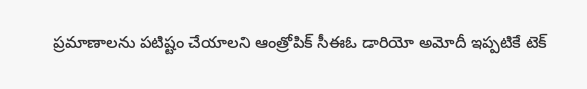ప్రమాణాలను పటిష్టం చేయాలని ఆంత్రోపిక్ సీఈఓ డారియో అమోదీ ఇప్పటికే టెక్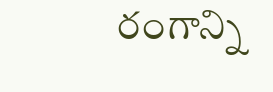రంగాన్ని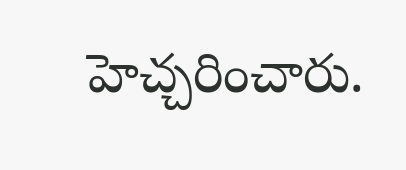హెచ్చరించారు.